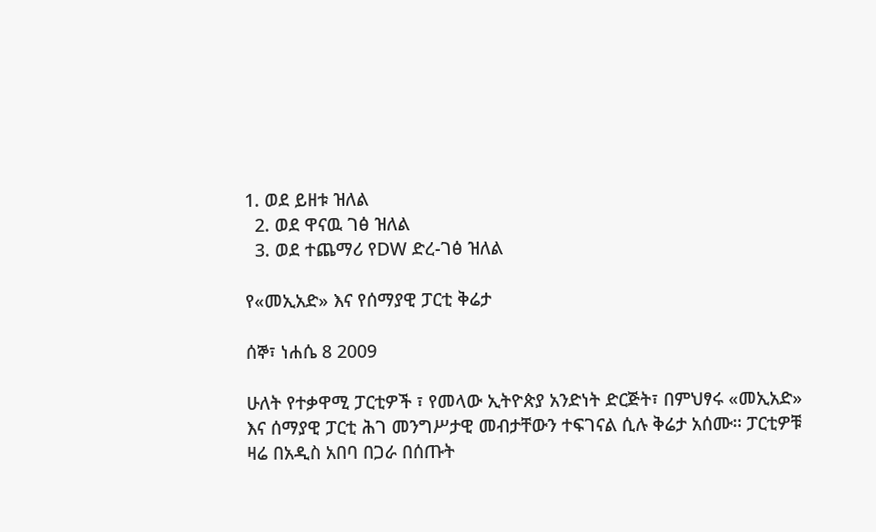1. ወደ ይዘቱ ዝለል
  2. ወደ ዋናዉ ገፅ ዝለል
  3. ወደ ተጨማሪ የDW ድረ-ገፅ ዝለል

የ«መኢአድ» እና የሰማያዊ ፓርቲ ቅሬታ

ሰኞ፣ ነሐሴ 8 2009

ሁለት የተቃዋሚ ፓርቲዎች ፣ የመላው ኢትዮጵያ አንድነት ድርጅት፣ በምህፃሩ «መኢአድ» እና ሰማያዊ ፓርቲ ሕገ መንግሥታዊ መብታቸውን ተፍገናል ሲሉ ቅሬታ አሰሙ። ፓርቲዎቹ ዛሬ በአዲስ አበባ በጋራ በሰጡት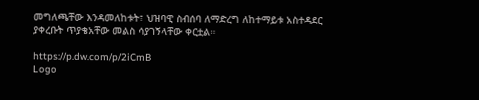መግለጫቸው እንዳመለከቱት፣ ህዝባዊ ስብሰባ ለማድረግ ለከተማይቱ አስተዳደር ያቀረቡት ጥያቄአቸው መልስ ሳያገኝላቸው ቀርቷል።

https://p.dw.com/p/2iCmB
Logo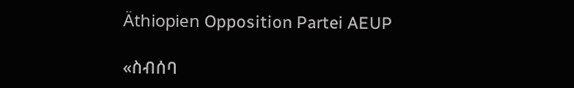Äthiopien Opposition Partei AEUP

«ስብሰባ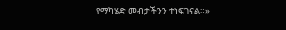የማካሄድ መብታችንን ተነፍገናል።»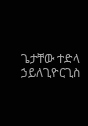ጌታቸው ተድላ ኃይለጊዮርጊስ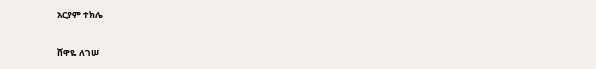አርያም ተክሌ

ሸዋዬ ለገሠ